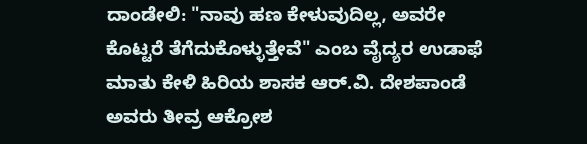ದಾಂಡೇಲಿ: "ನಾವು ಹಣ ಕೇಳುವುದಿಲ್ಲ, ಅವರೇ ಕೊಟ್ಟರೆ ತೆಗೆದುಕೊಳ್ಳುತ್ತೇವೆ" ಎಂಬ ವೈದ್ಯರ ಉಡಾಫೆ ಮಾತು ಕೇಳಿ ಹಿರಿಯ ಶಾಸಕ ಆರ್.ವಿ. ದೇಶಪಾಂಡೆ ಅವರು ತೀವ್ರ ಆಕ್ರೋಶ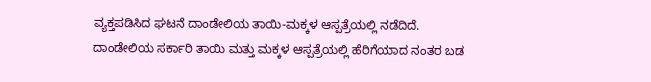ವ್ಯಕ್ತಪಡಿಸಿದ ಘಟನೆ ದಾಂಡೇಲಿಯ ತಾಯಿ-ಮಕ್ಕಳ ಆಸ್ಪತ್ರೆಯಲ್ಲಿ ನಡೆದಿದೆ.
ದಾಂಡೇಲಿಯ ಸರ್ಕಾರಿ ತಾಯಿ ಮತ್ತು ಮಕ್ಕಳ ಆಸ್ಪತ್ರೆಯಲ್ಲಿ ಹೆರಿಗೆಯಾದ ನಂತರ ಬಡ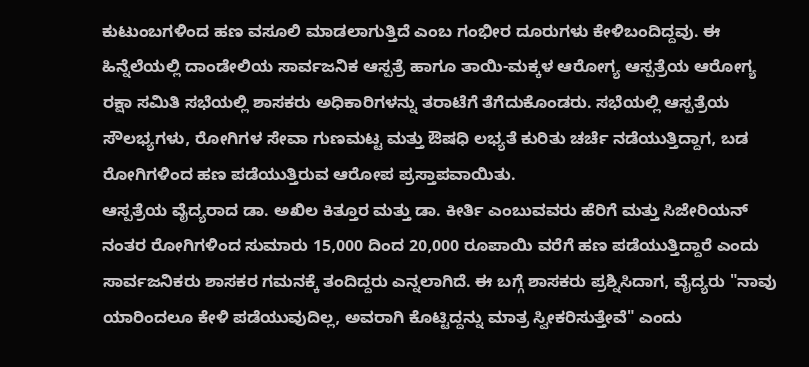ಕುಟುಂಬಗಳಿಂದ ಹಣ ವಸೂಲಿ ಮಾಡಲಾಗುತ್ತಿದೆ ಎಂಬ ಗಂಭೀರ ದೂರುಗಳು ಕೇಳಿಬಂದಿದ್ದವು. ಈ ಹಿನ್ನೆಲೆಯಲ್ಲಿ ದಾಂಡೇಲಿಯ ಸಾರ್ವಜನಿಕ ಆಸ್ಪತ್ರೆ ಹಾಗೂ ತಾಯಿ-ಮಕ್ಕಳ ಆರೋಗ್ಯ ಆಸ್ಪತ್ರೆಯ ಆರೋಗ್ಯ ರಕ್ಷಾ ಸಮಿತಿ ಸಭೆಯಲ್ಲಿ ಶಾಸಕರು ಅಧಿಕಾರಿಗಳನ್ನು ತರಾಟೆಗೆ ತೆಗೆದುಕೊಂಡರು. ಸಭೆಯಲ್ಲಿ ಆಸ್ಪತ್ರೆಯ ಸೌಲಭ್ಯಗಳು, ರೋಗಿಗಳ ಸೇವಾ ಗುಣಮಟ್ಟ ಮತ್ತು ಔಷಧಿ ಲಭ್ಯತೆ ಕುರಿತು ಚರ್ಚೆ ನಡೆಯುತ್ತಿದ್ದಾಗ, ಬಡ ರೋಗಿಗಳಿಂದ ಹಣ ಪಡೆಯುತ್ತಿರುವ ಆರೋಪ ಪ್ರಸ್ತಾಪವಾಯಿತು.
ಆಸ್ಪತ್ರೆಯ ವೈದ್ಯರಾದ ಡಾ. ಅಖಿಲ ಕಿತ್ತೂರ ಮತ್ತು ಡಾ. ಕೀರ್ತಿ ಎಂಬುವವರು ಹೆರಿಗೆ ಮತ್ತು ಸಿಜೇರಿಯನ್ ನಂತರ ರೋಗಿಗಳಿಂದ ಸುಮಾರು 15,000 ದಿಂದ 20,000 ರೂಪಾಯಿ ವರೆಗೆ ಹಣ ಪಡೆಯುತ್ತಿದ್ದಾರೆ ಎಂದು ಸಾರ್ವಜನಿಕರು ಶಾಸಕರ ಗಮನಕ್ಕೆ ತಂದಿದ್ದರು ಎನ್ನಲಾಗಿದೆ. ಈ ಬಗ್ಗೆ ಶಾಸಕರು ಪ್ರಶ್ನಿಸಿದಾಗ, ವೈದ್ಯರು "ನಾವು ಯಾರಿಂದಲೂ ಕೇಳಿ ಪಡೆಯುವುದಿಲ್ಲ, ಅವರಾಗಿ ಕೊಟ್ಟಿದ್ದನ್ನು ಮಾತ್ರ ಸ್ವೀಕರಿಸುತ್ತೇವೆ" ಎಂದು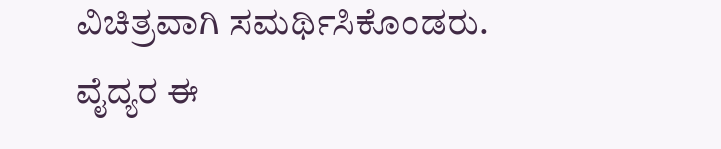ವಿಚಿತ್ರವಾಗಿ ಸಮರ್ಥಿಸಿಕೊಂಡರು.
ವೈದ್ಯರ ಈ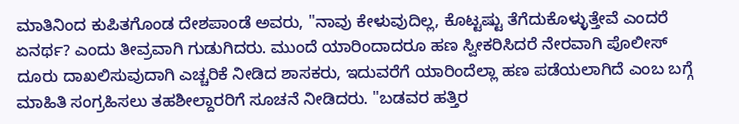ಮಾತಿನಿಂದ ಕುಪಿತಗೊಂಡ ದೇಶಪಾಂಡೆ ಅವರು, "ನಾವು ಕೇಳುವುದಿಲ್ಲ, ಕೊಟ್ಟಷ್ಟು ತೆಗೆದುಕೊಳ್ಳುತ್ತೇವೆ ಎಂದರೆ ಏನರ್ಥ? ಎಂದು ತೀವ್ರವಾಗಿ ಗುಡುಗಿದರು. ಮುಂದೆ ಯಾರಿಂದಾದರೂ ಹಣ ಸ್ವೀಕರಿಸಿದರೆ ನೇರವಾಗಿ ಪೊಲೀಸ್ ದೂರು ದಾಖಲಿಸುವುದಾಗಿ ಎಚ್ಚರಿಕೆ ನೀಡಿದ ಶಾಸಕರು, ಇದುವರೆಗೆ ಯಾರಿಂದೆಲ್ಲಾ ಹಣ ಪಡೆಯಲಾಗಿದೆ ಎಂಬ ಬಗ್ಗೆ ಮಾಹಿತಿ ಸಂಗ್ರಹಿಸಲು ತಹಶೀಲ್ದಾರರಿಗೆ ಸೂಚನೆ ನೀಡಿದರು. "ಬಡವರ ಹತ್ತಿರ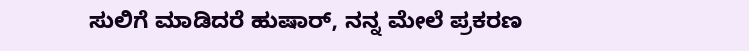ಸುಲಿಗೆ ಮಾಡಿದರೆ ಹುಷಾರ್, ನನ್ನ ಮೇಲೆ ಪ್ರಕರಣ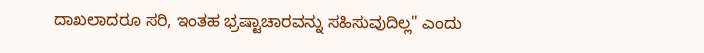ದಾಖಲಾದರೂ ಸರಿ, ಇಂತಹ ಭ್ರಷ್ಟಾಚಾರವನ್ನು ಸಹಿಸುವುದಿಲ್ಲ" ಎಂದು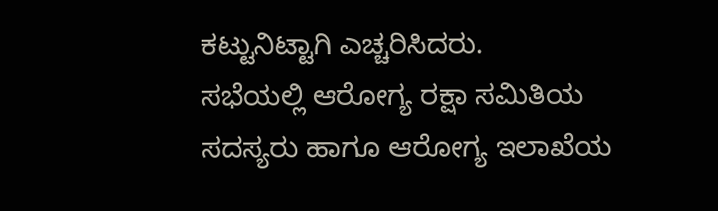ಕಟ್ಟುನಿಟ್ಟಾಗಿ ಎಚ್ಚರಿಸಿದರು.
ಸಭೆಯಲ್ಲಿ ಆರೋಗ್ಯ ರಕ್ಷಾ ಸಮಿತಿಯ ಸದಸ್ಯರು ಹಾಗೂ ಆರೋಗ್ಯ ಇಲಾಖೆಯ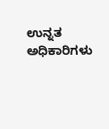ಉನ್ನತ ಅಧಿಕಾರಿಗಳು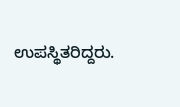ಉಪಸ್ಥಿತರಿದ್ದರು.